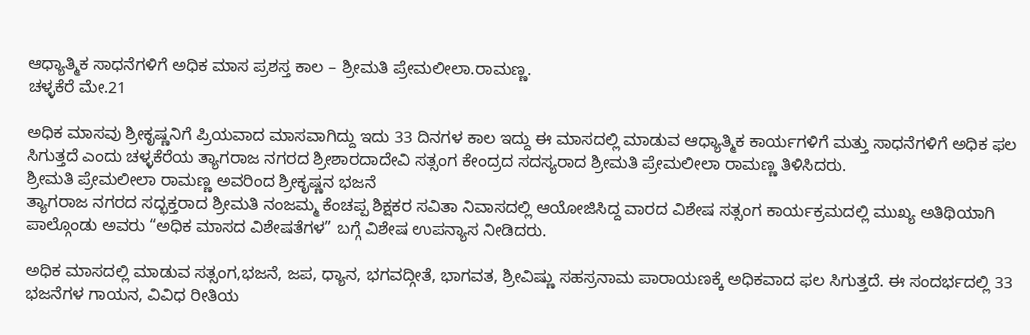ಆಧ್ಯಾತ್ಮಿಕ ಸಾಧನೆಗಳಿಗೆ ಅಧಿಕ ಮಾಸ ಪ್ರಶಸ್ತ ಕಾಲ – ಶ್ರೀಮತಿ ಪ್ರೇಮಲೀಲಾ.ರಾಮಣ್ಣ.
ಚಳ್ಳಕೆರೆ ಮೇ.21

ಅಧಿಕ ಮಾಸವು ಶ್ರೀಕೃಷ್ಣನಿಗೆ ಪ್ರಿಯವಾದ ಮಾಸವಾಗಿದ್ದು ಇದು 33 ದಿನಗಳ ಕಾಲ ಇದ್ದು ಈ ಮಾಸದಲ್ಲಿ ಮಾಡುವ ಆಧ್ಯಾತ್ಮಿಕ ಕಾರ್ಯಗಳಿಗೆ ಮತ್ತು ಸಾಧನೆಗಳಿಗೆ ಅಧಿಕ ಫಲ ಸಿಗುತ್ತದೆ ಎಂದು ಚಳ್ಳಕೆರೆಯ ತ್ಯಾಗರಾಜ ನಗರದ ಶ್ರೀಶಾರದಾದೇವಿ ಸತ್ಸಂಗ ಕೇಂದ್ರದ ಸದಸ್ಯರಾದ ಶ್ರೀಮತಿ ಪ್ರೇಮಲೀಲಾ ರಾಮಣ್ಣ ತಿಳಿಸಿದರು.
ಶ್ರೀಮತಿ ಪ್ರೇಮಲೀಲಾ ರಾಮಣ್ಣ ಅವರಿಂದ ಶ್ರೀಕೃಷ್ಣನ ಭಜನೆ
ತ್ಯಾಗರಾಜ ನಗರದ ಸದ್ಭಕ್ತರಾದ ಶ್ರೀಮತಿ ನಂಜಮ್ಮ ಕೆಂಚಪ್ಪ ಶಿಕ್ಷಕರ ಸವಿತಾ ನಿವಾಸದಲ್ಲಿ ಆಯೋಜಿಸಿದ್ದ ವಾರದ ವಿಶೇಷ ಸತ್ಸಂಗ ಕಾರ್ಯಕ್ರಮದಲ್ಲಿ ಮುಖ್ಯ ಅತಿಥಿಯಾಗಿ ಪಾಲ್ಗೊಂಡು ಅವರು “ಅಧಿಕ ಮಾಸದ ವಿಶೇಷತೆಗಳ” ಬಗ್ಗೆ ವಿಶೇಷ ಉಪನ್ಯಾಸ ನೀಡಿದರು.

ಅಧಿಕ ಮಾಸದಲ್ಲಿ ಮಾಡುವ ಸತ್ಸಂಗ,ಭಜನೆ, ಜಪ, ಧ್ಯಾನ, ಭಗವದ್ಗೀತೆ, ಭಾಗವತ, ಶ್ರೀವಿಷ್ಣು ಸಹಸ್ರನಾಮ ಪಾರಾಯಣಕ್ಕೆ ಅಧಿಕವಾದ ಫಲ ಸಿಗುತ್ತದೆ. ಈ ಸಂದರ್ಭದಲ್ಲಿ 33 ಭಜನೆಗಳ ಗಾಯನ, ವಿವಿಧ ರೀತಿಯ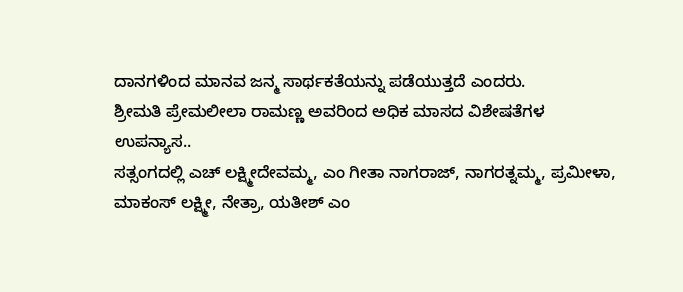ದಾನಗಳಿಂದ ಮಾನವ ಜನ್ಮ ಸಾರ್ಥಕತೆಯನ್ನು ಪಡೆಯುತ್ತದೆ ಎಂದರು.
ಶ್ರೀಮತಿ ಪ್ರೇಮಲೀಲಾ ರಾಮಣ್ಣ ಅವರಿಂದ ಅಧಿಕ ಮಾಸದ ವಿಶೇಷತೆಗಳ ಉಪನ್ಯಾಸ..
ಸತ್ಸಂಗದಲ್ಲಿ ಎಚ್ ಲಕ್ಷ್ಮೀದೇವಮ್ಮ, ಎಂ ಗೀತಾ ನಾಗರಾಜ್, ನಾಗರತ್ನಮ್ಮ, ಪ್ರಮೀಳಾ, ಮಾಕಂಸ್ ಲಕ್ಷ್ಮೀ, ನೇತ್ರಾ, ಯತೀಶ್ ಎಂ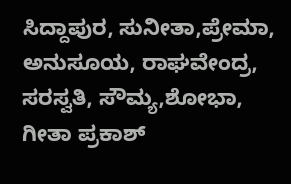ಸಿದ್ದಾಪುರ, ಸುನೀತಾ,ಪ್ರೇಮಾ, ಅನುಸೂಯ, ರಾಘವೇಂದ್ರ, ಸರಸ್ವತಿ, ಸೌಮ್ಯ,ಶೋಭಾ, ಗೀತಾ ಪ್ರಕಾಶ್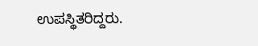ಉಪಸ್ಥಿತರಿದ್ದರು.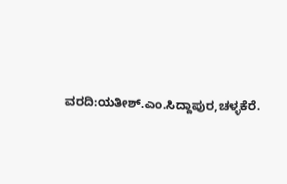ವರದಿ:ಯತೀಶ್.ಎಂ.ಸಿದ್ದಾಪುರ,ಚಳ್ಳಕೆರೆ.